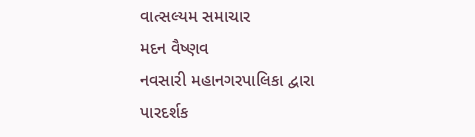વાત્સલ્યમ સમાચાર
મદન વૈષ્ણવ
નવસારી મહાનગરપાલિકા દ્વારા પારદર્શક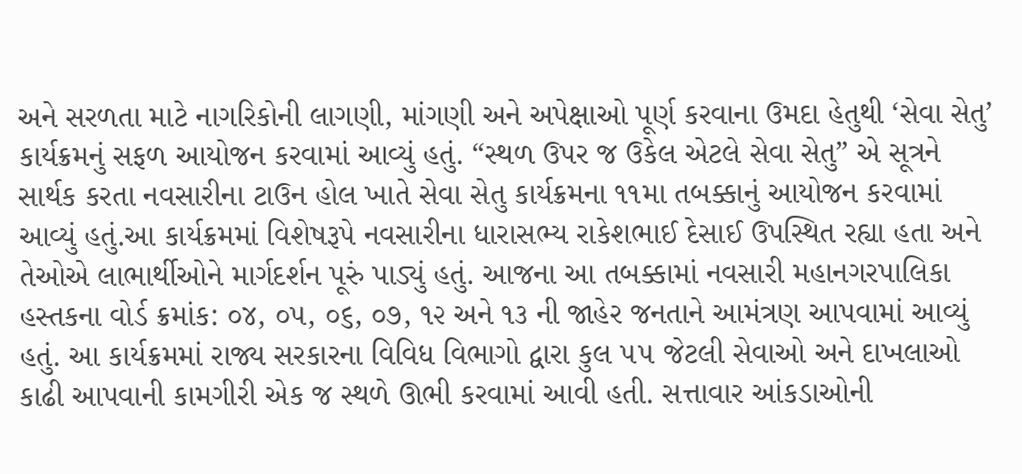અને સરળતા માટે નાગરિકોની લાગણી, માંગણી અને અપેક્ષાઓ પૂર્ણ કરવાના ઉમદા હેતુથી ‘સેવા સેતુ’ કાર્યક્રમનું સફળ આયોજન કરવામાં આવ્યું હતું. “સ્થળ ઉપર જ ઉકેલ એટલે સેવા સેતુ” એ સૂત્રને સાર્થક કરતા નવસારીના ટાઉન હોલ ખાતે સેવા સેતુ કાર્યક્રમના ૧૧મા તબક્કાનું આયોજન કરવામાં આવ્યું હતું.આ કાર્યક્રમમાં વિશેષરૂપે નવસારીના ધારાસભ્ય રાકેશભાઈ દેસાઈ ઉપસ્થિત રહ્યા હતા અને તેઓએ લાભાર્થીઓને માર્ગદર્શન પૂરું પાડ્યું હતું. આજના આ તબક્કામાં નવસારી મહાનગરપાલિકા હસ્તકના વોર્ડ ક્રમાંક: ૦૪, ૦૫, ૦૬, ૦૭, ૧૨ અને ૧૩ ની જાહેર જનતાને આમંત્રણ આપવામાં આવ્યું હતું. આ કાર્યક્રમમાં રાજ્ય સરકારના વિવિધ વિભાગો દ્વારા કુલ ૫૫ જેટલી સેવાઓ અને દાખલાઓ કાઢી આપવાની કામગીરી એક જ સ્થળે ઊભી કરવામાં આવી હતી. સત્તાવાર આંકડાઓની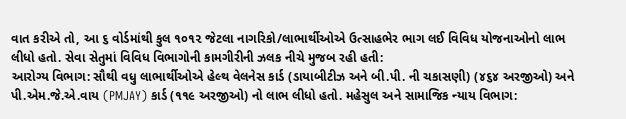વાત કરીએ તો, આ ૬ વોર્ડમાંથી કુલ ૧૦૧૨ જેટલા નાગરિકો/લાભાર્થીઓએ ઉત્સાહભેર ભાગ લઈ વિવિધ યોજનાઓનો લાભ લીધો હતો. સેવા સેતુમાં વિવિધ વિભાગોની કામગીરીની ઝલક નીચે મુજબ રહી હતી:
આરોગ્ય વિભાગ: સૌથી વધુ લાભાર્થીઓએ હેલ્થ વેલનેસ કાર્ડ (ડાયાબીટીઝ અને બી.પી. ની ચકાસણી) (૪૬૪ અરજીઓ) અને પી.એમ.જે.એ.વાય (PMJAY) કાર્ડ (૧૧૯ અરજીઓ) નો લાભ લીધો હતો. મહેસુલ અને સામાજિક ન્યાય વિભાગ: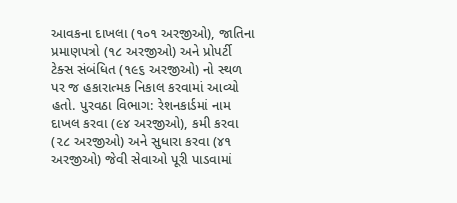આવકના દાખલા (૧૦૧ અરજીઓ), જાતિના પ્રમાણપત્રો (૧૮ અરજીઓ) અને પ્રોપર્ટી ટેક્સ સંબંધિત (૧૯૬ અરજીઓ) નો સ્થળ પર જ હકારાત્મક નિકાલ કરવામાં આવ્યો હતો. પુરવઠા વિભાગ: રેશનકાર્ડમાં નામ દાખલ કરવા (૯૪ અરજીઓ), કમી કરવા (૨૮ અરજીઓ) અને સુધારા કરવા (૪૧ અરજીઓ) જેવી સેવાઓ પૂરી પાડવામાં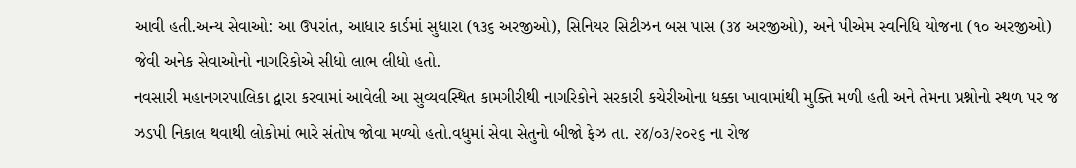આવી હતી.અન્ય સેવાઓ: આ ઉપરાંત, આધાર કાર્ડમાં સુધારા (૧૩૬ અરજીઓ), સિનિયર સિટીઝન બસ પાસ (૩૪ અરજીઓ), અને પીએમ સ્વનિધિ યોજના (૧૦ અરજીઓ) જેવી અનેક સેવાઓનો નાગરિકોએ સીધો લાભ લીધો હતો.
નવસારી મહાનગરપાલિકા દ્વારા કરવામાં આવેલી આ સુવ્યવસ્થિત કામગીરીથી નાગરિકોને સરકારી કચેરીઓના ધક્કા ખાવામાંથી મુક્તિ મળી હતી અને તેમના પ્રશ્નોનો સ્થળ પર જ ઝડપી નિકાલ થવાથી લોકોમાં ભારે સંતોષ જોવા મળ્યો હતો.વધુમાં સેવા સેતુનો બીજો ફેઝ તા. ૨૪/૦૩/૨૦૨૬ ના રોજ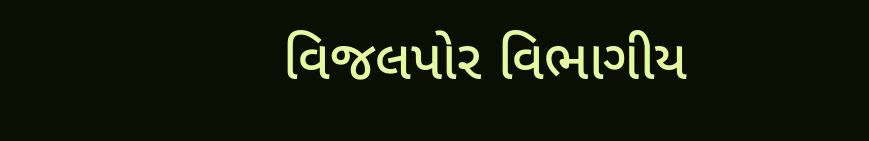વિજલપોર વિભાગીય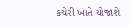કચેરી ખાતે યોજાશે